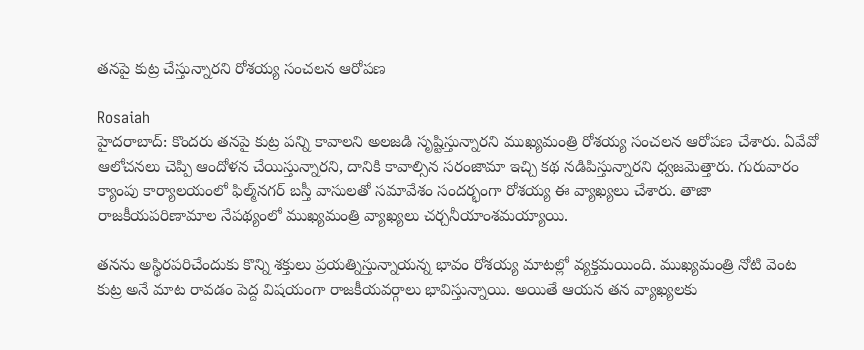తనపై కుట్ర చేస్తున్నారని రోశయ్య సంచలన ఆరోపణ

Rosaiah
హైదరాబాద్‌: కొందరు తనపై కుట్ర పన్ని కావాలని అలజడి సృష్టిస్తున్నారని ముఖ్యమంత్రి రోశయ్య సంచలన ఆరోపణ చేశారు. ఏవేవో ఆలోచనలు చెప్పి ఆందోళన చేయిస్తున్నారని, దానికి కావాల్సిన సరంజామా ఇచ్చి కథ నడిపిస్తున్నారని ధ్వజమెత్తారు. గురువారం క్యాంపు కార్యాలయంలో ఫిల్మ్‌నగర్‌ బస్తీ వాసులతో సమావేశం సందర్భంగా రోశయ్య ఈ వ్యాఖ్యలు చేశారు. తాజా రాజకీయపరిణామాల నేపథ్యంలో ముఖ్యమంత్రి వ్యాఖ్యలు చర్చనీయాంశమయ్యాయి.

తనను అస్థిరపరిచేందుకు కొన్ని శక్తులు ప్రయత్నిస్తున్నాయన్న భావం రోశయ్య మాటల్లో వ్యక్తమయింది. ముఖ్యమంత్రి నోటి వెంట కుట్ర అనే మాట రావడం పెద్ద విషయంగా రాజకీయవర్గాలు భావిస్తున్నాయి. అయితే ఆయన తన వ్యాఖ్యలకు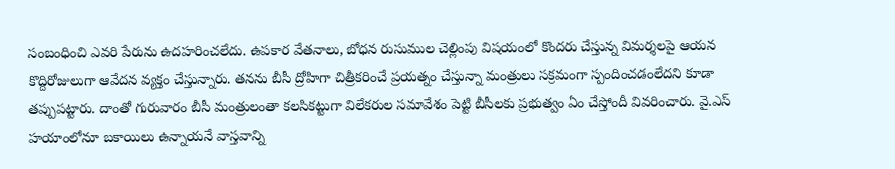సంబంధించి ఎవరి పేరును ఉదహరించలేదు. ఉపకార వేతనాలు, బోధన రుసుముల చెల్లింపు విషయంలో కొందరు చేస్తున్న విమర్శలపై ఆయన కొద్దిరోజులుగా ఆవేదన వ్యక్తం చేస్తున్నారు. తనను బీసీ ద్రోహిగా చిత్రీకరించే ప్రయత్నం చేస్తున్నా మంత్రులు సక్రమంగా స్పందించడంలేదని కూడా తప్పుపట్టారు. దాంతో గురువారం బీసీ మంత్రులంతా కలసికట్టుగా విలేకరుల సమావేశం పెట్టి బీసీలకు ప్రభుత్వం ఏం చేస్తోందీ వివరించారు. వై.ఎస్‌ హయాంలోనూ బకాయిలు ఉన్నాయనే వాస్తవాన్ని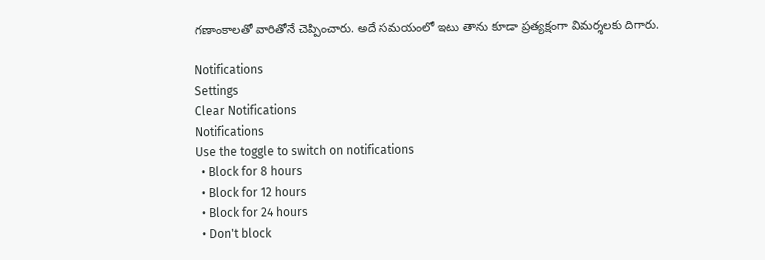గణాంకాలతో వారితోనే చెప్పించారు. అదే సమయంలో ఇటు తాను కూడా ప్రత్యక్షంగా విమర్శలకు దిగారు.

Notifications
Settings
Clear Notifications
Notifications
Use the toggle to switch on notifications
  • Block for 8 hours
  • Block for 12 hours
  • Block for 24 hours
  • Don't block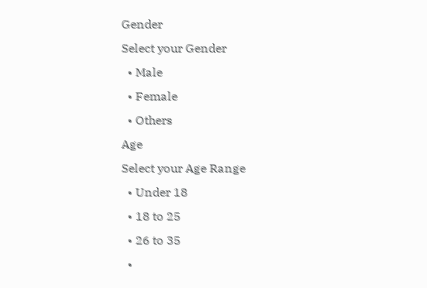Gender
Select your Gender
  • Male
  • Female
  • Others
Age
Select your Age Range
  • Under 18
  • 18 to 25
  • 26 to 35
  •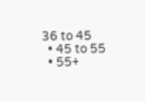36 to 45
  • 45 to 55
  • 55+